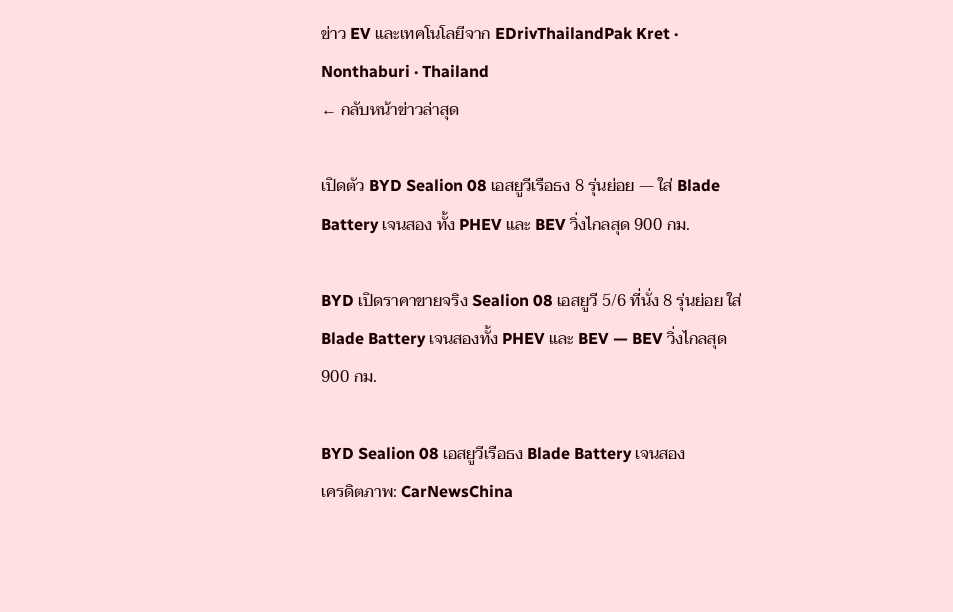ข่าว EV และเทคโนโลยีจาก EDrivThailandPak Kret · Nonthaburi · Thailand
← กลับหน้าข่าวล่าสุด

เปิดตัว BYD Sealion 08 เอสยูวีเรือธง 8 รุ่นย่อย — ใส่ Blade Battery เจนสอง ทั้ง PHEV และ BEV วิ่งไกลสุด 900 กม.

BYD เปิดราคาขายจริง Sealion 08 เอสยูวี 5/6 ที่นั่ง 8 รุ่นย่อย ใส่ Blade Battery เจนสองทั้ง PHEV และ BEV — BEV วิ่งไกลสุด 900 กม.

BYD Sealion 08 เอสยูวีเรือธง Blade Battery เจนสอง
เครดิตภาพ: CarNewsChina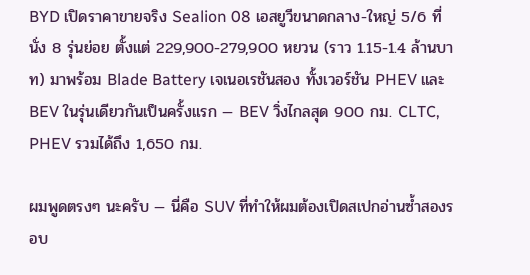BYD เปิดราคาขายจริง Sealion 08 เอสยูวีขนาดกลาง-ใหญ่ 5/6 ที่นั่ง 8 รุ่นย่อย ตั้งแต่ 229,900-279,900 หยวน (ราว 1.15-1.4 ล้านบาท) มาพร้อม Blade Battery เจเนอเรชันสอง ทั้งเวอร์ชัน PHEV และ BEV ในรุ่นเดียวกันเป็นครั้งแรก — BEV วิ่งไกลสุด 900 กม. CLTC, PHEV รวมได้ถึง 1,650 กม.

ผมพูดตรงๆ นะครับ — นี่คือ SUV ที่ทำให้ผมต้องเปิดสเปกอ่านซ้ำสองรอบ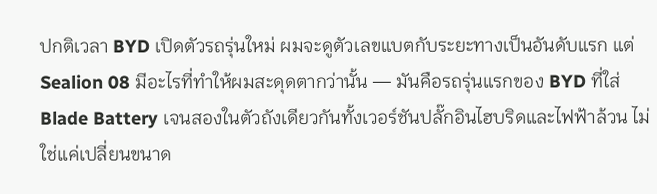ปกติเวลา BYD เปิดตัวรถรุ่นใหม่ ผมจะดูตัวเลขแบตกับระยะทางเป็นอันดับแรก แต่ Sealion 08 มีอะไรที่ทำให้ผมสะดุดตากว่านั้น — มันคือรถรุ่นแรกของ BYD ที่ใส่ Blade Battery เจนสองในตัวถังเดียวกันทั้งเวอร์ชันปลั๊กอินไฮบริดและไฟฟ้าล้วน ไม่ใช่แค่เปลี่ยนขนาด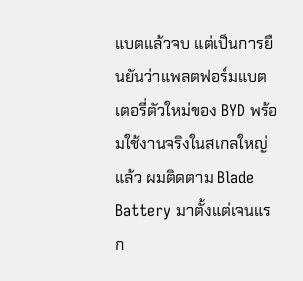แบตแล้วจบ แต่เป็นการยืนยันว่าแพลตฟอร์มแบตเตอรี่ตัวใหม่ของ BYD พร้อมใช้งานจริงในสเกลใหญ่แล้ว ผมติดตาม Blade Battery มาตั้งแต่เจนแรก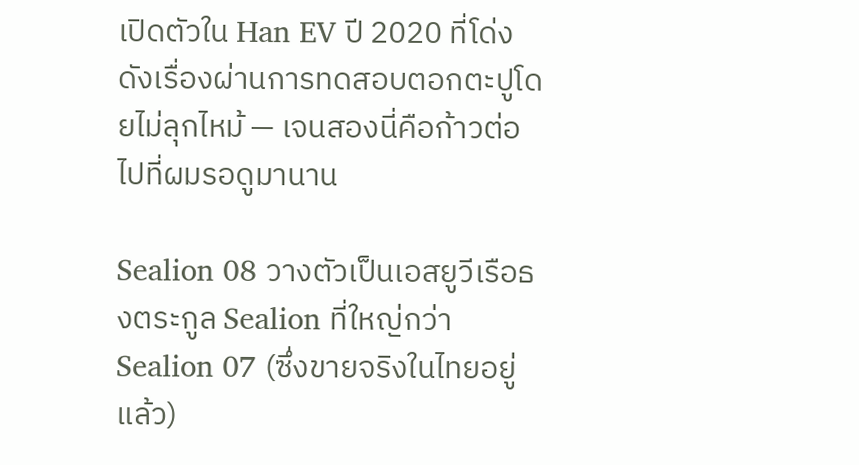เปิดตัวใน Han EV ปี 2020 ที่โด่งดังเรื่องผ่านการทดสอบตอกตะปูโดยไม่ลุกไหม้ — เจนสองนี่คือก้าวต่อไปที่ผมรอดูมานาน

Sealion 08 วางตัวเป็นเอสยูวีเรือธงตระกูล Sealion ที่ใหญ่กว่า Sealion 07 (ซึ่งขายจริงในไทยอยู่แล้ว)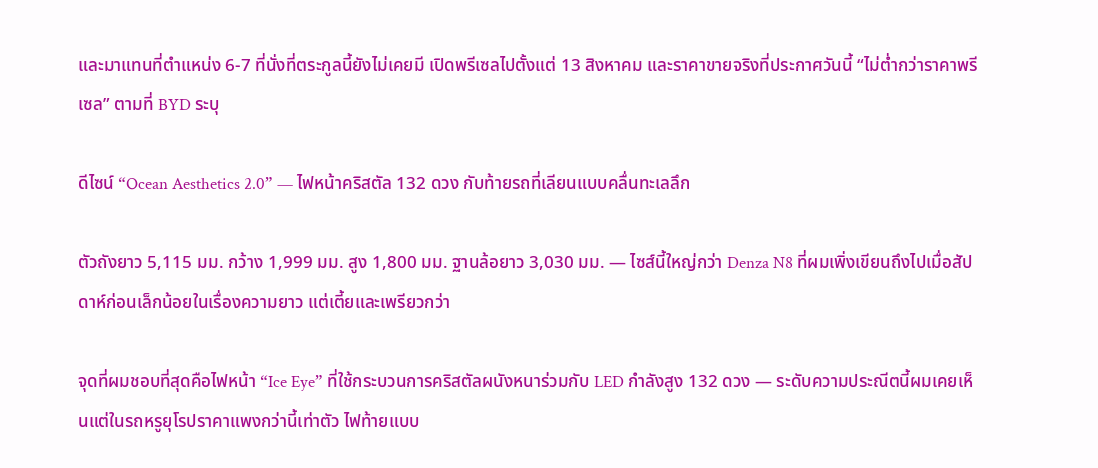และมาแทนที่ตำแหน่ง 6-7 ที่นั่งที่ตระกูลนี้ยังไม่เคยมี เปิดพรีเซลไปตั้งแต่ 13 สิงหาคม และราคาขายจริงที่ประกาศวันนี้ “ไม่ต่ำกว่าราคาพรีเซล” ตามที่ BYD ระบุ

ดีไซน์ “Ocean Aesthetics 2.0” — ไฟหน้าคริสตัล 132 ดวง กับท้ายรถที่เลียนแบบคลื่นทะเลลึก

ตัวถังยาว 5,115 มม. กว้าง 1,999 มม. สูง 1,800 มม. ฐานล้อยาว 3,030 มม. — ไซส์นี้ใหญ่กว่า Denza N8 ที่ผมเพิ่งเขียนถึงไปเมื่อสัปดาห์ก่อนเล็กน้อยในเรื่องความยาว แต่เตี้ยและเพรียวกว่า

จุดที่ผมชอบที่สุดคือไฟหน้า “Ice Eye” ที่ใช้กระบวนการคริสตัลผนังหนาร่วมกับ LED กำลังสูง 132 ดวง — ระดับความประณีตนี้ผมเคยเห็นแต่ในรถหรูยุโรปราคาแพงกว่านี้เท่าตัว ไฟท้ายแบบ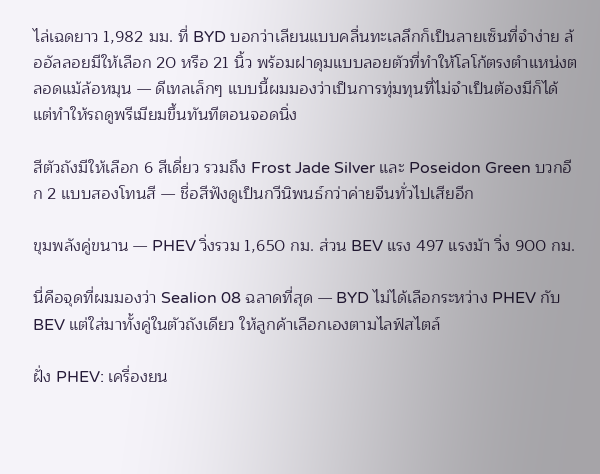ไล่เฉดยาว 1,982 มม. ที่ BYD บอกว่าเลียนแบบคลื่นทะเลลึกก็เป็นลายเซ็นที่จำง่าย ล้ออัลลอยมีให้เลือก 20 หรือ 21 นิ้ว พร้อมฝาดุมแบบลอยตัวที่ทำให้โลโก้ตรงตำแหน่งตลอดแม้ล้อหมุน — ดีเทลเล็กๆ แบบนี้ผมมองว่าเป็นการทุ่มทุนที่ไม่จำเป็นต้องมีก็ได้ แต่ทำให้รถดูพรีเมียมขึ้นทันทีตอนจอดนิ่ง

สีตัวถังมีให้เลือก 6 สีเดี่ยว รวมถึง Frost Jade Silver และ Poseidon Green บวกอีก 2 แบบสองโทนสี — ชื่อสีฟังดูเป็นกวีนิพนธ์กว่าค่ายจีนทั่วไปเสียอีก

ขุมพลังคู่ขนาน — PHEV วิ่งรวม 1,650 กม. ส่วน BEV แรง 497 แรงม้า วิ่ง 900 กม.

นี่คือจุดที่ผมมองว่า Sealion 08 ฉลาดที่สุด — BYD ไม่ได้เลือกระหว่าง PHEV กับ BEV แต่ใส่มาทั้งคู่ในตัวถังเดียว ให้ลูกค้าเลือกเองตามไลฟ์สไตล์

ฝั่ง PHEV: เครื่องยน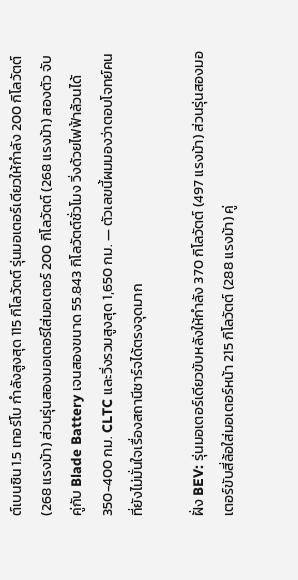ต์เบนซิน 1.5 เทอร์โบ กำลังสูงสุด 115 กิโลวัตต์ รุ่นมอเตอร์เดียวให้กำลัง 200 กิโลวัตต์ (268 แรงม้า) ส่วนรุ่นสองมอเตอร์ใส่มอเตอร์ 200 กิโลวัตต์ (268 แรงม้า) สองตัว จับคู่กับ Blade Battery เจนสองขนาด 55.843 กิโลวัตต์ชั่วโมง วิ่งด้วยไฟฟ้าล้วนได้ 350-400 กม. CLTC และวิ่งรวมสูงสุด 1,650 กม. — ตัวเลขนี้ผมมองว่าตอบโจทย์คนที่ยังไม่มั่นใจเรื่องสถานีชาร์จได้ตรงจุดมาก

ฝั่ง BEV: รุ่นมอเตอร์เดียวขับหลังให้กำลัง 370 กิโลวัตต์ (497 แรงม้า) ส่วนรุ่นสองมอเตอร์ขับสี่ล้อใส่มอเตอร์หน้า 215 กิโลวัตต์ (288 แรงม้า) คู่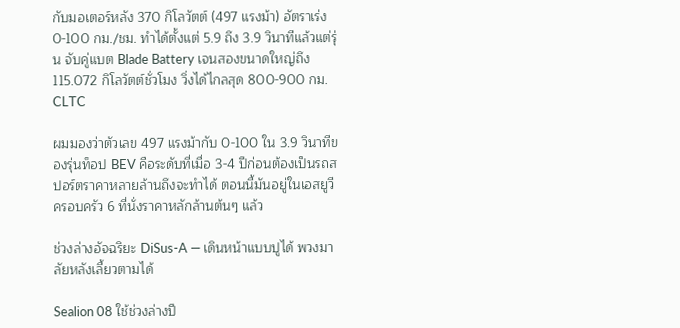กับมอเตอร์หลัง 370 กิโลวัตต์ (497 แรงม้า) อัตราเร่ง 0-100 กม./ชม. ทำได้ตั้งแต่ 5.9 ถึง 3.9 วินาทีแล้วแต่รุ่น จับคู่แบต Blade Battery เจนสองขนาดใหญ่ถึง 115.072 กิโลวัตต์ชั่วโมง วิ่งได้ไกลสุด 800-900 กม. CLTC

ผมมองว่าตัวเลข 497 แรงม้ากับ 0-100 ใน 3.9 วินาทีของรุ่นท็อป BEV คือระดับที่เมื่อ 3-4 ปีก่อนต้องเป็นรถสปอร์ตราคาหลายล้านถึงจะทำได้ ตอนนี้มันอยู่ในเอสยูวีครอบครัว 6 ที่นั่งราคาหลักล้านต้นๆ แล้ว

ช่วงล่างอัจฉริยะ DiSus-A — เดินหน้าแบบปูได้ พวงมาลัยหลังเลี้ยวตามได้

Sealion 08 ใช้ช่วงล่างปี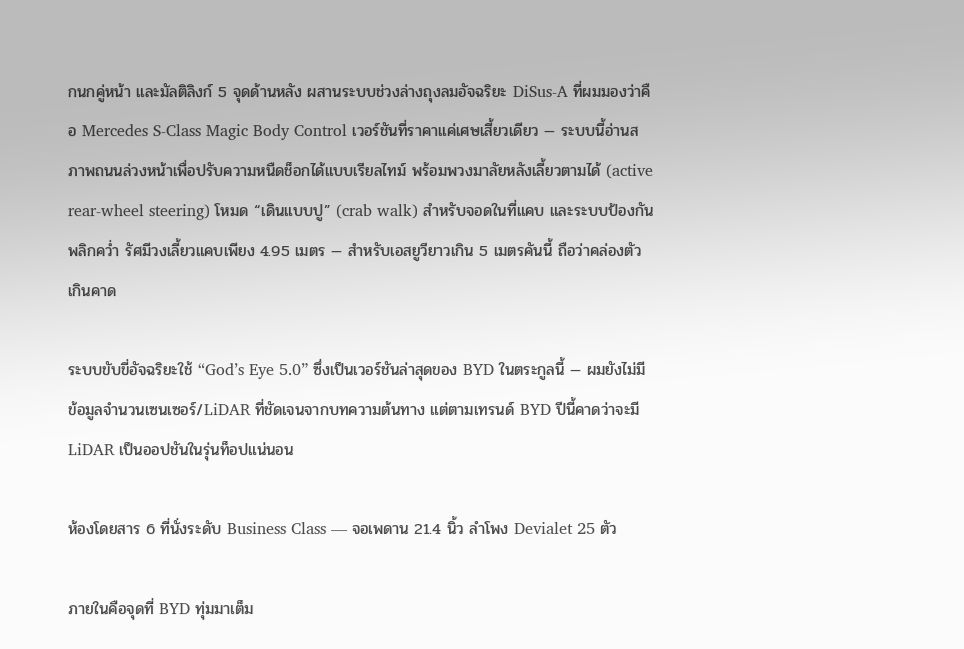กนกคู่หน้า และมัลติลิงก์ 5 จุดด้านหลัง ผสานระบบช่วงล่างถุงลมอัจฉริยะ DiSus-A ที่ผมมองว่าคือ Mercedes S-Class Magic Body Control เวอร์ชันที่ราคาแค่เศษเสี้ยวเดียว — ระบบนี้อ่านสภาพถนนล่วงหน้าเพื่อปรับความหนืดช็อกได้แบบเรียลไทม์ พร้อมพวงมาลัยหลังเลี้ยวตามได้ (active rear-wheel steering) โหมด “เดินแบบปู” (crab walk) สำหรับจอดในที่แคบ และระบบป้องกันพลิกคว่ำ รัศมีวงเลี้ยวแคบเพียง 4.95 เมตร — สำหรับเอสยูวียาวเกิน 5 เมตรคันนี้ ถือว่าคล่องตัวเกินคาด

ระบบขับขี่อัจฉริยะใช้ “God’s Eye 5.0” ซึ่งเป็นเวอร์ชันล่าสุดของ BYD ในตระกูลนี้ — ผมยังไม่มีข้อมูลจำนวนเซนเซอร์/LiDAR ที่ชัดเจนจากบทความต้นทาง แต่ตามเทรนด์ BYD ปีนี้คาดว่าจะมี LiDAR เป็นออปชันในรุ่นท็อปแน่นอน

ห้องโดยสาร 6 ที่นั่งระดับ Business Class — จอเพดาน 21.4 นิ้ว ลำโพง Devialet 25 ตัว

ภายในคือจุดที่ BYD ทุ่มมาเต็ม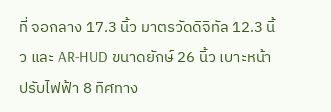ที่ จอกลาง 17.3 นิ้ว มาตรวัดดิจิทัล 12.3 นิ้ว และ AR-HUD ขนาดยักษ์ 26 นิ้ว เบาะหน้าปรับไฟฟ้า 8 ทิศทาง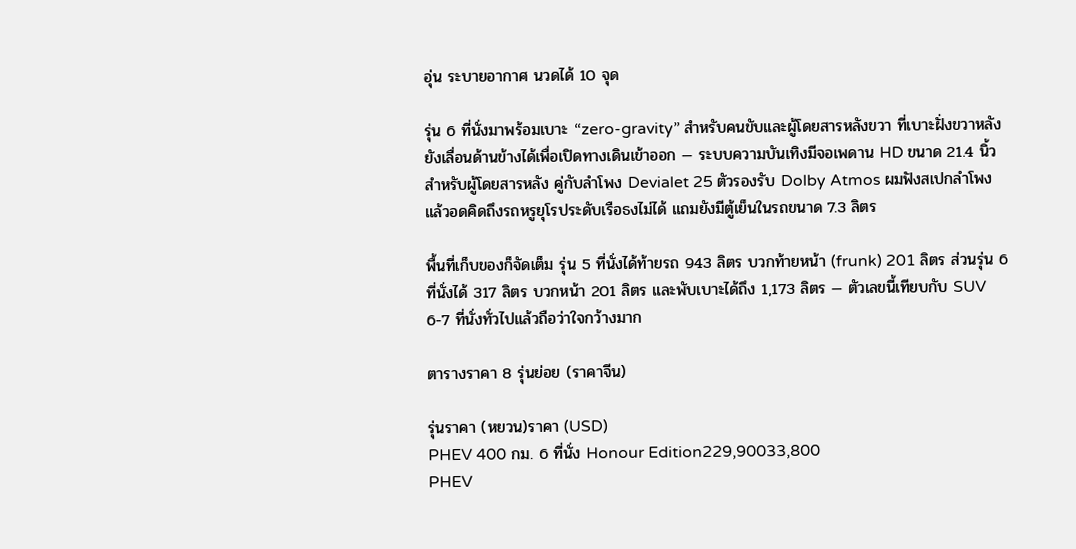อุ่น ระบายอากาศ นวดได้ 10 จุด

รุ่น 6 ที่นั่งมาพร้อมเบาะ “zero-gravity” สำหรับคนขับและผู้โดยสารหลังขวา ที่เบาะฝั่งขวาหลังยังเลื่อนด้านข้างได้เพื่อเปิดทางเดินเข้าออก — ระบบความบันเทิงมีจอเพดาน HD ขนาด 21.4 นิ้วสำหรับผู้โดยสารหลัง คู่กับลำโพง Devialet 25 ตัวรองรับ Dolby Atmos ผมฟังสเปกลำโพงแล้วอดคิดถึงรถหรูยุโรประดับเรือธงไม่ได้ แถมยังมีตู้เย็นในรถขนาด 7.3 ลิตร

พื้นที่เก็บของก็จัดเต็ม รุ่น 5 ที่นั่งได้ท้ายรถ 943 ลิตร บวกท้ายหน้า (frunk) 201 ลิตร ส่วนรุ่น 6 ที่นั่งได้ 317 ลิตร บวกหน้า 201 ลิตร และพับเบาะได้ถึง 1,173 ลิตร — ตัวเลขนี้เทียบกับ SUV 6-7 ที่นั่งทั่วไปแล้วถือว่าใจกว้างมาก

ตารางราคา 8 รุ่นย่อย (ราคาจีน)

รุ่นราคา (หยวน)ราคา (USD)
PHEV 400 กม. 6 ที่นั่ง Honour Edition229,90033,800
PHEV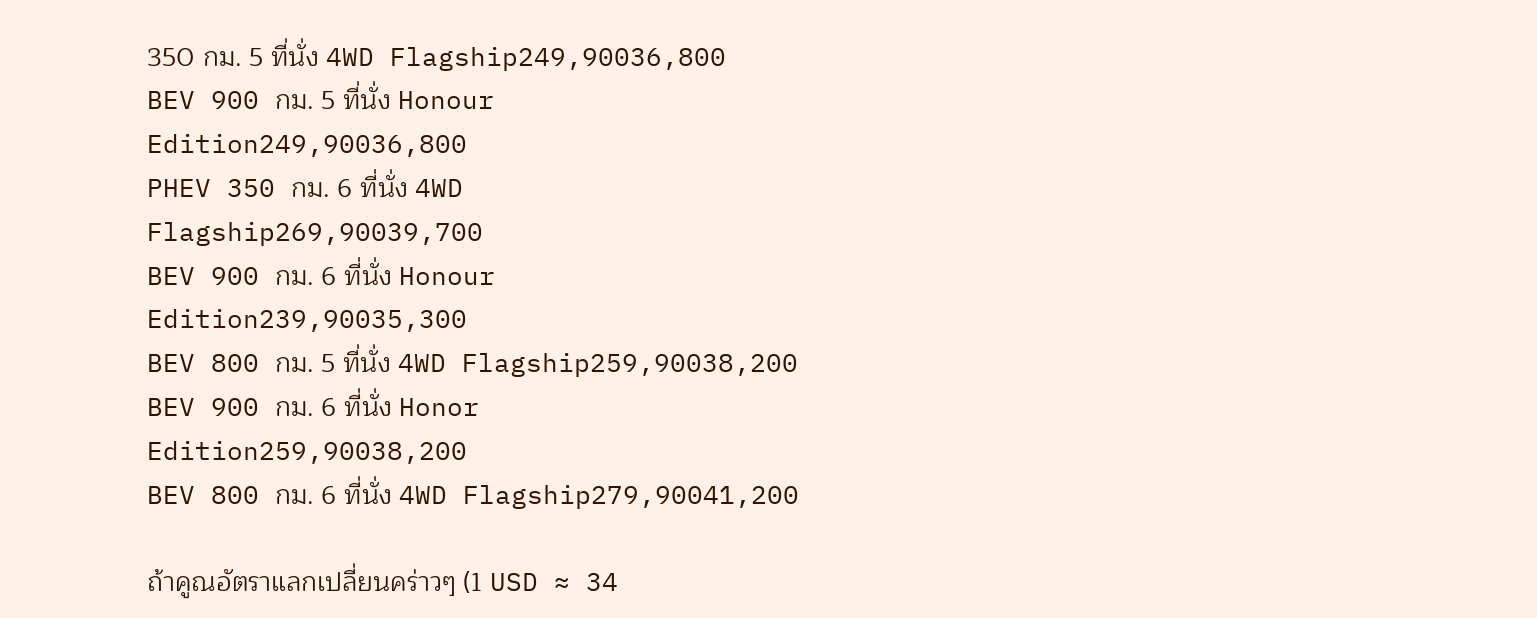350 กม. 5 ที่นั่ง 4WD Flagship249,90036,800
BEV 900 กม. 5 ที่นั่ง Honour Edition249,90036,800
PHEV 350 กม. 6 ที่นั่ง 4WD Flagship269,90039,700
BEV 900 กม. 6 ที่นั่ง Honour Edition239,90035,300
BEV 800 กม. 5 ที่นั่ง 4WD Flagship259,90038,200
BEV 900 กม. 6 ที่นั่ง Honor Edition259,90038,200
BEV 800 กม. 6 ที่นั่ง 4WD Flagship279,90041,200

ถ้าคูณอัตราแลกเปลี่ยนคร่าวๆ (1 USD ≈ 34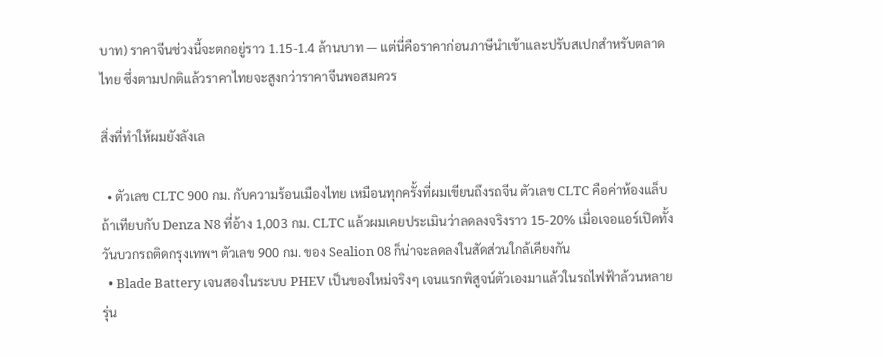บาท) ราคาจีนช่วงนี้จะตกอยู่ราว 1.15-1.4 ล้านบาท — แต่นี่คือราคาก่อนภาษีนำเข้าและปรับสเปกสำหรับตลาดไทย ซึ่งตามปกติแล้วราคาไทยจะสูงกว่าราคาจีนพอสมควร

สิ่งที่ทำให้ผมยังลังเล

  • ตัวเลข CLTC 900 กม. กับความร้อนเมืองไทย เหมือนทุกครั้งที่ผมเขียนถึงรถจีน ตัวเลข CLTC คือค่าห้องแล็บ ถ้าเทียบกับ Denza N8 ที่อ้าง 1,003 กม. CLTC แล้วผมเคยประเมินว่าลดลงจริงราว 15-20% เมื่อเจอแอร์เปิดทั้งวันบวกรถติดกรุงเทพฯ ตัวเลข 900 กม. ของ Sealion 08 ก็น่าจะลดลงในสัดส่วนใกล้เคียงกัน
  • Blade Battery เจนสองในระบบ PHEV เป็นของใหม่จริงๆ เจนแรกพิสูจน์ตัวเองมาแล้วในรถไฟฟ้าล้วนหลายรุ่น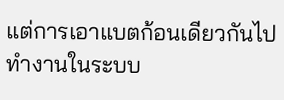แต่การเอาแบตก้อนเดียวกันไปทำงานในระบบ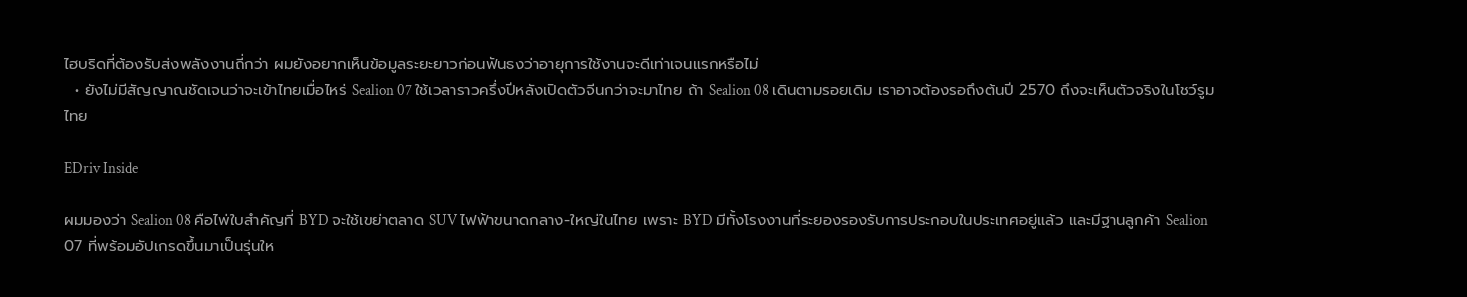ไฮบริดที่ต้องรับส่งพลังงานถี่กว่า ผมยังอยากเห็นข้อมูลระยะยาวก่อนฟันธงว่าอายุการใช้งานจะดีเท่าเจนแรกหรือไม่
  • ยังไม่มีสัญญาณชัดเจนว่าจะเข้าไทยเมื่อไหร่ Sealion 07 ใช้เวลาราวครึ่งปีหลังเปิดตัวจีนกว่าจะมาไทย ถ้า Sealion 08 เดินตามรอยเดิม เราอาจต้องรอถึงต้นปี 2570 ถึงจะเห็นตัวจริงในโชว์รูมไทย

EDriv Inside

ผมมองว่า Sealion 08 คือไพ่ใบสำคัญที่ BYD จะใช้เขย่าตลาด SUV ไฟฟ้าขนาดกลาง-ใหญ่ในไทย เพราะ BYD มีทั้งโรงงานที่ระยองรองรับการประกอบในประเทศอยู่แล้ว และมีฐานลูกค้า Sealion 07 ที่พร้อมอัปเกรดขึ้นมาเป็นรุ่นให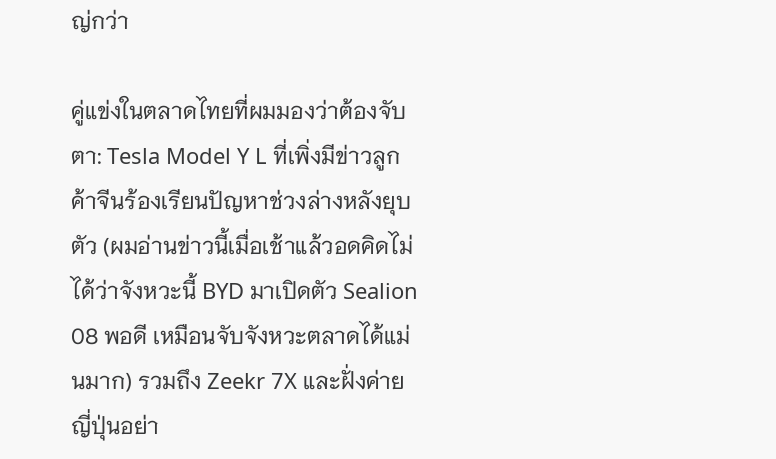ญ่กว่า

คู่แข่งในตลาดไทยที่ผมมองว่าต้องจับตา: Tesla Model Y L ที่เพิ่งมีข่าวลูกค้าจีนร้องเรียนปัญหาช่วงล่างหลังยุบตัว (ผมอ่านข่าวนี้เมื่อเช้าแล้วอดคิดไม่ได้ว่าจังหวะนี้ BYD มาเปิดตัว Sealion 08 พอดี เหมือนจับจังหวะตลาดได้แม่นมาก) รวมถึง Zeekr 7X และฝั่งค่ายญี่ปุ่นอย่า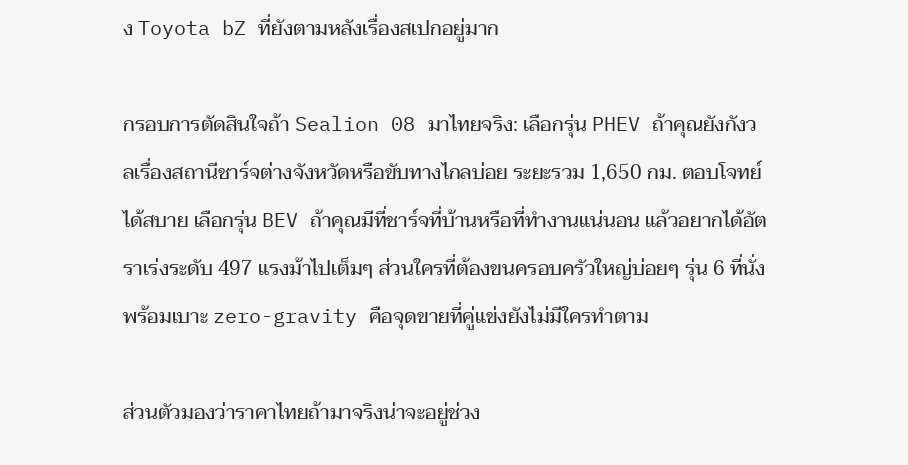ง Toyota bZ ที่ยังตามหลังเรื่องสเปกอยู่มาก

กรอบการตัดสินใจถ้า Sealion 08 มาไทยจริง: เลือกรุ่น PHEV ถ้าคุณยังกังวลเรื่องสถานีชาร์จต่างจังหวัดหรือขับทางไกลบ่อย ระยะรวม 1,650 กม. ตอบโจทย์ได้สบาย เลือกรุ่น BEV ถ้าคุณมีที่ชาร์จที่บ้านหรือที่ทำงานแน่นอน แล้วอยากได้อัตราเร่งระดับ 497 แรงม้าไปเต็มๆ ส่วนใครที่ต้องขนครอบครัวใหญ่บ่อยๆ รุ่น 6 ที่นั่งพร้อมเบาะ zero-gravity คือจุดขายที่คู่แข่งยังไม่มีใครทำตาม

ส่วนตัวมองว่าราคาไทยถ้ามาจริงน่าจะอยู่ช่วง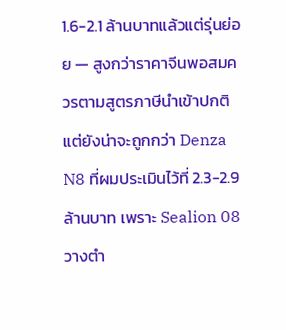1.6-2.1 ล้านบาทแล้วแต่รุ่นย่อย — สูงกว่าราคาจีนพอสมควรตามสูตรภาษีนำเข้าปกติ แต่ยังน่าจะถูกกว่า Denza N8 ที่ผมประเมินไว้ที่ 2.3-2.9 ล้านบาท เพราะ Sealion 08 วางตำ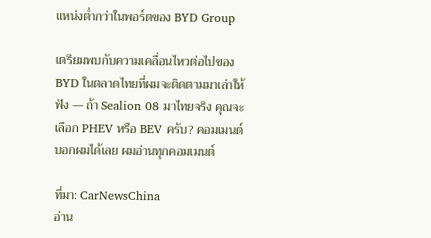แหน่งต่ำกว่าในพอร์ตของ BYD Group

เตรียมพบกับความเคลื่อนไหวต่อไปของ BYD ในตลาดไทยที่ผมจะติดตามมาเล่าให้ฟัง — ถ้า Sealion 08 มาไทยจริง คุณจะเลือก PHEV หรือ BEV ครับ? คอมเมนต์บอกผมได้เลย ผมอ่านทุกคอมเมนต์

ที่มา: CarNewsChina
อ่าน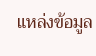แหล่งข้อมูล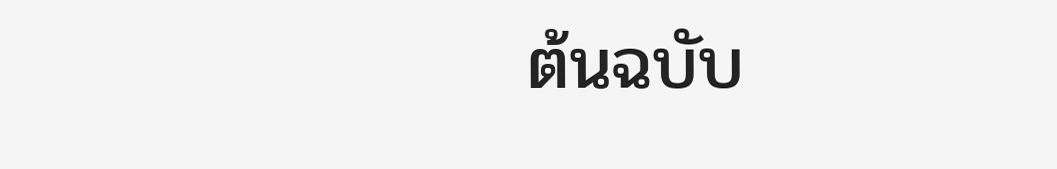ต้นฉบับ